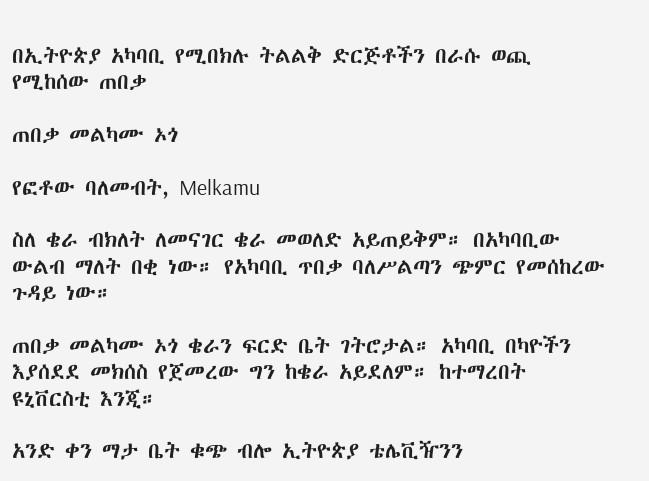በኢትዮጵያ አካባቢ የሚበክሉ ትልልቅ ድርጅቶችን በራሱ ወጪ የሚከሰው ጠበቃ

ጠበቃ መልካሙ ኦጎ

የፎቶው ባለመብት, Melkamu

ስለ ቄራ ብክለት ለመናገር ቄራ መወለድ አይጠይቅም። በአካባቢው ውልብ ማለት በቂ ነው። የአካባቢ ጥበቃ ባለሥልጣን ጭምር የመሰከረው ጉዳይ ነው።

ጠበቃ መልካሙ ኦጎ ቄራን ፍርድ ቤት ገትሮታል። አካባቢ በካዮችን እያሰደደ መክሰስ የጀመረው ግን ከቄራ አይደለም። ከተማረበት ዩኒቨርስቲ እንጂ።

አንድ ቀን ማታ ቤት ቁጭ ብሎ ኢትዮጵያ ቴሌቪዥንን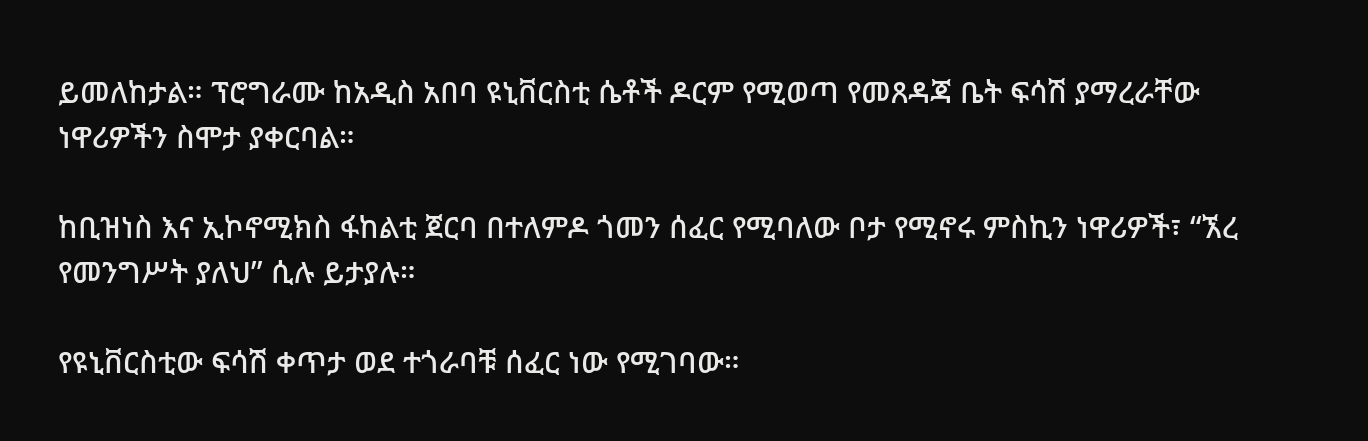ይመለከታል። ፕሮግራሙ ከአዲስ አበባ ዩኒቨርስቲ ሴቶች ዶርም የሚወጣ የመጸዳጃ ቤት ፍሳሽ ያማረራቸው ነዋሪዎችን ስሞታ ያቀርባል።

ከቢዝነስ እና ኢኮኖሚክስ ፋከልቲ ጀርባ በተለምዶ ጎመን ሰፈር የሚባለው ቦታ የሚኖሩ ምስኪን ነዋሪዎች፣ “ኧረ የመንግሥት ያለህ” ሲሉ ይታያሉ።

የዩኒቨርስቲው ፍሳሽ ቀጥታ ወደ ተጎራባቹ ሰፈር ነው የሚገባው።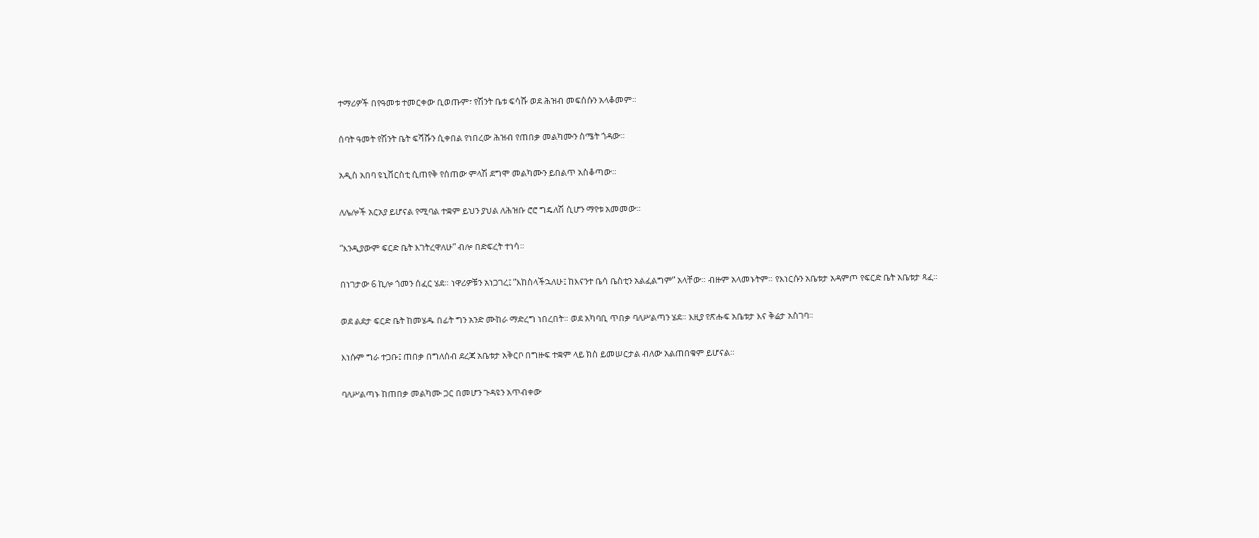ተማሪዎች በየዓመቱ ተመርቀው ቢወጡም፣ የሽንት ቤቱ ፍሳሹ ወደ ሕዝብ መፍሰሱን አላቆመም።

ሰባት ዓመት የሽንት ቤት ፍሻሹን ሲቀበል የነበረው ሕዝብ የጠበቃ መልካሙን ስሜት ጎዳው።

አዲስ አበባ ዩኒቨርስቲ ሲጠየቅ የሰጠው ምላሽ ደግሞ መልካሙን ይበልጥ አስቆጣው።

ለሌሎች አርአያ ይሆናል የሚባል ተቋም ይህን ያህል ለሕዝቡ ሮሮ ግዴለሽ ሲሆን ማየቱ አመመው።

“እንዲያውም ፍርድ ቤት እገትረዋለሁ” ብሎ በድፍረት ተነሳ።

በነገታው 6 ኪሎ ጎመን ሰፈር ሄደ። ነዋሪዎቹን አነጋገረ፤ “እከስላችኋለሁ፤ ከእናንተ ቤሳ ቤስቲን አልፈልግም” አላቸው። ብዙም አላመኑትም። የእነርሱን አቤቱታ አዳምጦ የፍርድ ቤት አቤቱታ ጻፈ።

ወደ ልደታ ፍርድ ቤት ከመሄዱ በፊት ግን አንድ ሙከራ ማድረግ ነበረበት። ወደ አካባቢ ጥበቃ ባለሥልጣን ሄደ። እዚያ የጽሑፍ አቤቱታ እና ቅሬታ አስገባ።

እነሱም ግራ ተጋቡ፤ ጠበቃ በግለሰብ ደረጃ አቤቱታ አቅርቦ በግዙፍ ተቋም ላይ ክስ ይመሠርታል ብለው አልጠበቁም ይሆናል።

ባለሥልጣኑ ከጠበቃ መልካሙ ጋር በመሆን ጉዳዩን አጥብቀው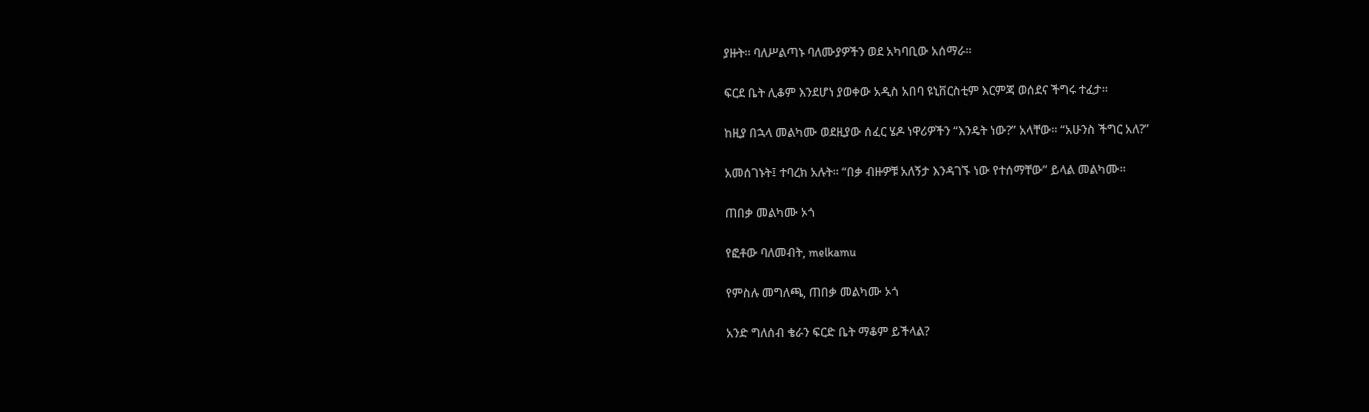ያዙት። ባለሥልጣኑ ባለሙያዎችን ወደ አካባቢው አሰማራ።

ፍርደ ቤት ሊቆም እንደሆነ ያወቀው አዲስ አበባ ዩኒቨርስቲም እርምጃ ወሰደና ችግሩ ተፈታ።

ከዚያ በኋላ መልካሙ ወደዚያው ሰፈር ሄዶ ነዋሪዎችን “እንዴት ነው?” አላቸው። “አሁንስ ችግር አለ?”

አመሰገኑት፤ ተባረክ አሉት። “በቃ ብዙዎቹ አለኝታ እንዳገኙ ነው የተሰማቸው” ይላል መልካሙ።

ጠበቃ መልካሙ ኦጎ

የፎቶው ባለመብት, melkamu

የምስሉ መግለጫ, ጠበቃ መልካሙ ኦጎ

አንድ ግለሰብ ቄራን ፍርድ ቤት ማቆም ይችላል?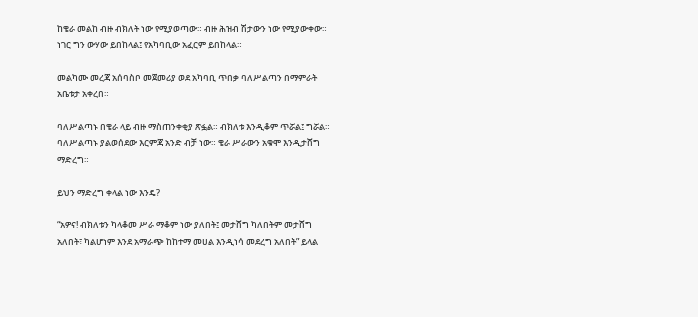ከቄራ መልከ ብዙ ብክለት ነው የሚያወጣው። ብዙ ሕዝብ ሽታውን ነው የሚያውቀው። ነገር ግን ውሃው ይበከላል፤ የአካባቢው አፈርም ይበከላል።

መልካሙ መረጃ አሰባስቦ መጀመሪያ ወደ አካባቢ ጥበቃ ባለሥልጣን በማምራት አቤቱታ አቀረበ።

ባለሥልጣኑ በቄራ ላይ ብዙ ማስጠንቀቂያ ጽፏል። ብክለቱ እንዲቆም ጥሯል፤ ግሯል። ባለሥልጣኑ ያልወሰደው እርምጃ አንድ ብቻ ነው። ቄራ ሥራውን አቁሞ እንዲታሸግ ማድረግ።

ይህን ማድረግ ቀላል ነው እንዴ?

“አዎና! ብክለቱን ካላቆመ ሥራ ማቆም ነው ያለበት፤ መታሸግ ካለበትም መታሸግ አለበት፣ ካልሆነም እንደ አማራጭ ከከተማ መሀል እንዲነሳ መደረግ አለበት” ይላል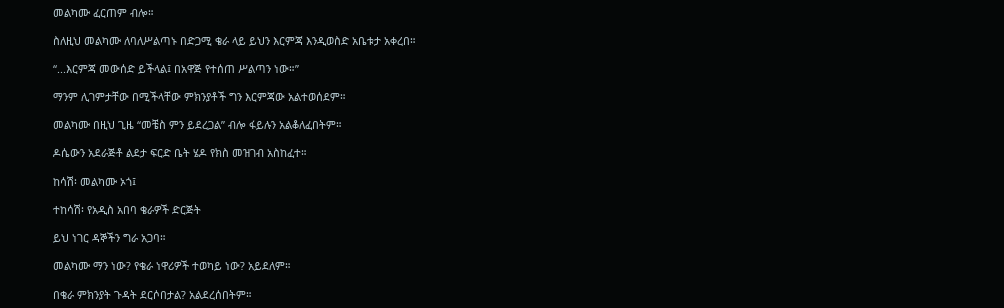መልካሙ ፈርጠም ብሎ።

ስለዚህ መልካሙ ለባለሥልጣኑ በድጋሚ ቄራ ላይ ይህን እርምጃ እንዲወስድ አቤቱታ አቀረበ።

“...እርምጃ መውሰድ ይችላል፤ በአዋጅ የተሰጠ ሥልጣን ነው።”

ማንም ሊገምታቸው በሚችላቸው ምክንያቶች ግን እርምጃው አልተወሰደም።

መልካሙ በዚህ ጊዜ “መቼስ ምን ይደረጋል” ብሎ ፋይሉን አልቆለፈበትም።

ዶሴውን አደራጅቶ ልደታ ፍርድ ቤት ሄዶ የክስ መዝገብ አስከፈተ።

ከሳሽ፡ መልካሙ ኦጎ፤

ተከሳሽ፡ የአዲስ አበባ ቄራዎች ድርጅት

ይህ ነገር ዳኞችን ግራ አጋባ።

መልካሙ ማን ነው? የቄራ ነዋሪዎች ተወካይ ነው? አይደለም።

በቄራ ምክንያት ጉዳት ደርሶበታል? አልደረሰበትም።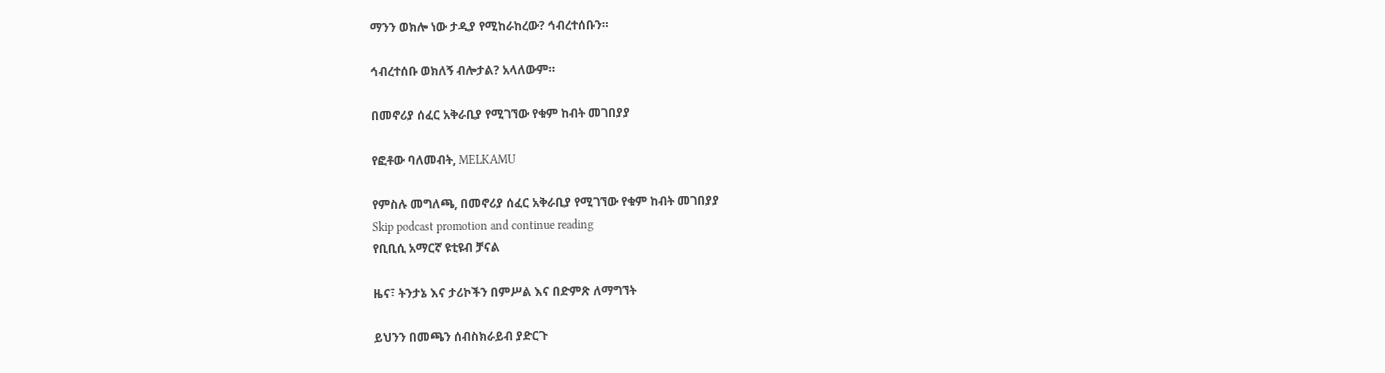ማንን ወክሎ ነው ታዲያ የሚከራከረው? ኅብረተሰቡን።

ኅብረተሰቡ ወክለኝ ብሎታል? አላለውም።

በመኖሪያ ሰፈር አቅራቢያ የሚገኘው የቁም ከብት መገበያያ

የፎቶው ባለመብት, MELKAMU

የምስሉ መግለጫ, በመኖሪያ ሰፈር አቅራቢያ የሚገኘው የቁም ከብት መገበያያ
Skip podcast promotion and continue reading
የቢቢሲ አማርኛ ዩቲዩብ ቻናል

ዜና፣ ትንታኔ እና ታሪኮችን በምሥል እና በድምጽ ለማግኘት

ይህንን በመጫን ሰብስክራይብ ያድርጉ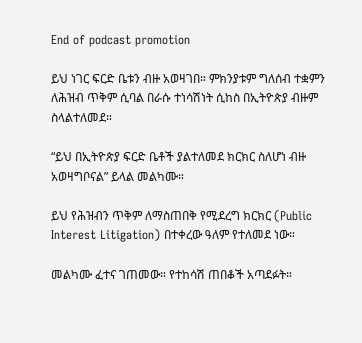End of podcast promotion

ይህ ነገር ፍርድ ቤቱን ብዙ አወዛገበ። ምክንያቱም ግለሰብ ተቋምን ለሕዝብ ጥቅም ሲባል በራሱ ተነሳሽነት ሲከስ በኢትዮጵያ ብዙም ስላልተለመደ።

“ይህ በኢትዮጵያ ፍርድ ቤቶች ያልተለመደ ክርክር ስለሆነ ብዙ አወዛግቦናል” ይላል መልካሙ።

ይህ የሕዝብን ጥቅም ለማስጠበቅ የሚደረግ ክርክር (Public Interest Litigation) በተቀረው ዓለም የተለመደ ነው።

መልካሙ ፈተና ገጠመው። የተከሳሽ ጠበቆች አጣደፉት።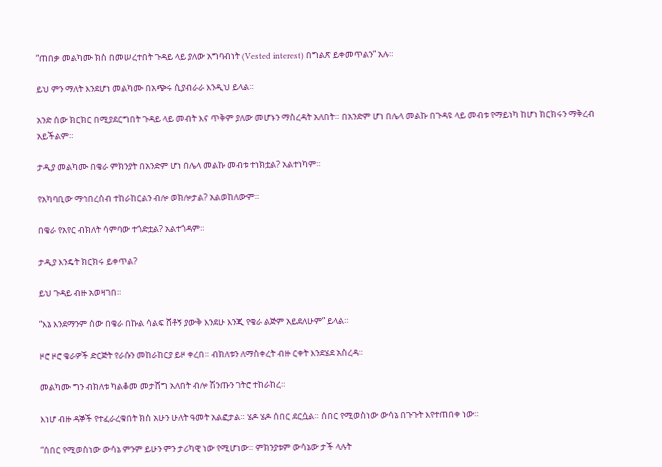“ጠበቃ መልካሙ ክስ በመሠረተበት ጉዳይ ላይ ያለው አግባብነት (Vested interest) በግልጽ ይቀመጥልን” አሉ።

ይህ ምን ማለት እንደሆነ መልካሙ በአጭሩ ሲያብራራ እንዲህ ይላል።

አንድ ሰው ክርክር በሚያደርግበት ጉዳይ ላይ መብት እና ጥቅም ያለው መሆኑን ማስረዳት አለበት። በአንድም ሆነ በሌላ መልኩ በጉዳዩ ላይ መብቱ የማይነካ ከሆነ ክርክሩን ማቅረብ አይችልም።

ታዲያ መልካሙ በቄራ ምክንያት በአንድም ሆነ በሌላ መልኩ መብቱ ተነክቷል? አልተነካም።

የአካባቢው ማኅበረሰብ ተከራከርልን ብሎ ወክሎታል? አልወከለውም።

በቄራ የአየር ብክለት ሳምባው ተጎድቷል? አልተጎዳም።

ታዲያ እንዴት ክርክሩ ይቀጥል?

ይህ ጉዳይ ብዙ አወዛገበ።

“እኔ እንደማንም ሰው በቄራ በኩል ሳልፍ ሸቶኝ ያውቅ እንደሁ እንጂ የቄራ ልጅም አይደለሁም” ይላል።

ዞሮ ዞሮ ቄራዎች ድርጅት የራሱን መከራከርያ ይዞ ቀረበ። ብክለቱን ለማስቀረት ብዙ ርቀት እንደሄደ አስረዳ።

መልካሙ ግን ብክለቱ ካልቆመ መታሸግ አለበት ብሎ ሽንጡን ገትሮ ተከራከረ።

እነሆ ብዙ ዳኞች የተፈራረቁበት ክስ አሁን ሁለት ዓመት አልፎታል። ሄዶ ሄዶ ሰበር ደርሷል። ሰበር የሚወስነው ውሳኔ በጉጉት እየተጠበቀ ነው።

“ሰበር የሚወስነው ውሳኔ ምንም ይሁን ምን ታሪካዊ ነው የሚሆነው። ምክንያቱም ውሳኔው ታች ላሉት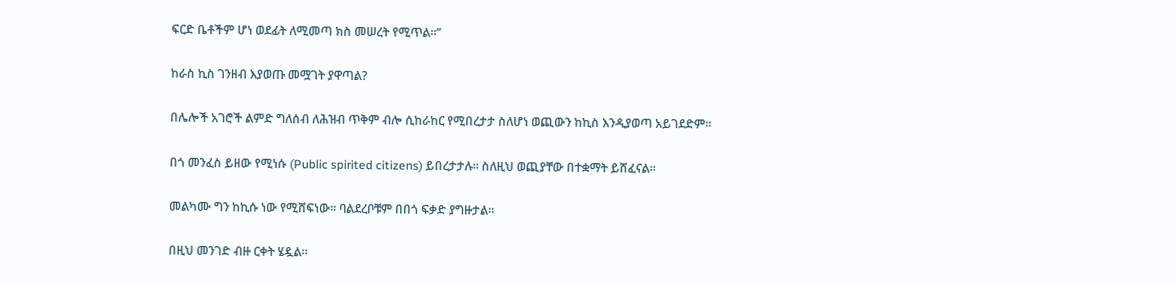ፍርድ ቤቶችም ሆነ ወደፊት ለሚመጣ ክስ መሠረት የሚጥል።”

ከራስ ኪስ ገንዘብ እያወጡ መሟገት ያዋጣል?

በሌሎች አገሮች ልምድ ግለሰብ ለሕዝብ ጥቅም ብሎ ሲከራከር የሚበረታታ ስለሆነ ወጪውን ከኪስ እንዲያወጣ አይገደድም።

በጎ መንፈስ ይዘው የሚነሱ (Public spirited citizens) ይበረታታሉ። ስለዚህ ወጪያቸው በተቋማት ይሸፈናል።

መልካሙ ግን ከኪሱ ነው የሚሸፍነው። ባልደረቦቹም በበጎ ፍቃድ ያግዙታል።

በዚህ መንገድ ብዙ ርቀት ሄዷል።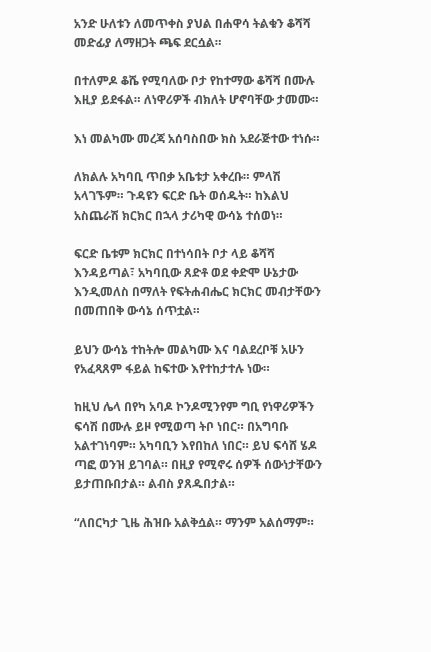አንድ ሁለቱን ለመጥቀስ ያህል በሐዋሳ ትልቁን ቆሻሻ መድፊያ ለማዘጋት ጫፍ ደርሷል።

በተለምዶ ቆሼ የሚባለው ቦታ የከተማው ቆሻሻ በሙሉ እዚያ ይደፋል። ለነዋሪዎች ብክለት ሆኖባቸው ታመሙ።

እነ መልካሙ መረጃ አሰባስበው ክስ አደራጅተው ተነሱ።

ለክልሉ አካባቢ ጥበቃ አቤቱታ አቀረቡ። ምላሽ አላገኙም። ጉዳዩን ፍርድ ቤት ወሰዱት። ከእልህ አስጨራሽ ክርክር በኋላ ታሪካዊ ውሳኔ ተሰወነ።

ፍርድ ቤቱም ክርክር በተነሳበት ቦታ ላይ ቆሻሻ እንዳይጣል፣ አካባቢው ጸድቶ ወደ ቀድሞ ሁኔታው እንዲመለስ በማለት የፍትሐብሔር ክርክር መብታቸውን በመጠበቅ ውሳኔ ሰጥቷል።

ይህን ውሳኔ ተከትሎ መልካሙ እና ባልደረቦቹ አሁን የአፈጻጸም ፋይል ከፍተው እየተከታተሉ ነው።

ከዚህ ሌላ በየካ አባዶ ኮንዶሚንየም ግቢ የነዋሪዎችን ፍሳሽ በሙሉ ይዞ የሚወጣ ትቦ ነበር። በአግባቡ አልተገነባም። አካባቢን እየበከለ ነበር። ይህ ፍሳሸ ሄዶ ጣፎ ወንዝ ይገባል። በዚያ የሚኖሩ ሰዎች ሰውነታቸውን ይታጠቡበታል። ልብስ ያጸዱበታል።

“ለበርካታ ጊዜ ሕዝቡ አልቅሷል። ማንም አልሰማም።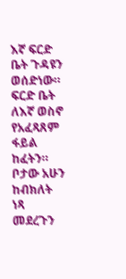እኛ ፍርድ ቤት ጉዳዩን ወሰድነው። ፍርድ ቤት ለእኛ ወስኖ የአፈጻጸም ፋይል ከፈትን። ቦታው አሁን ከብክለት ነጻ መደረጉን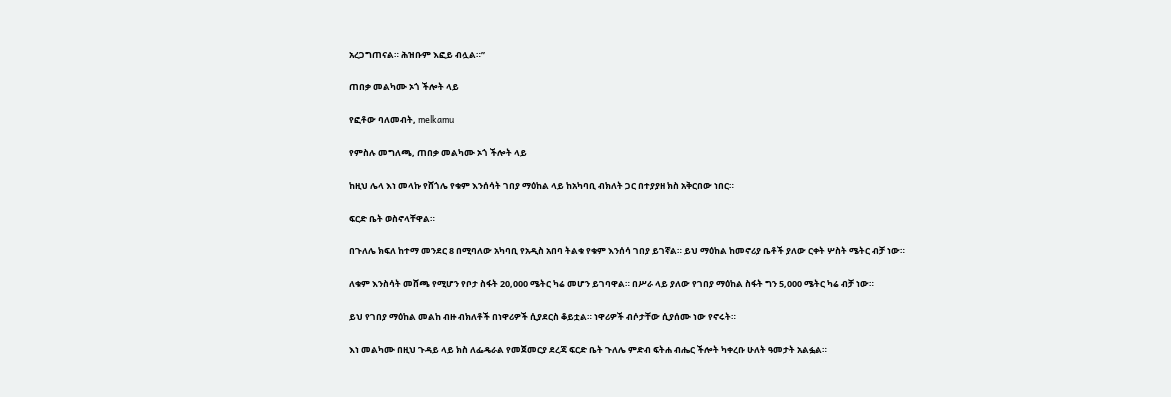አረጋግጠናል። ሕዝቡም እፎይ ብሏል።”

ጠበቃ መልካሙ ኦጎ ችሎት ላይ

የፎቶው ባለመብት, melkamu

የምስሉ መግለጫ, ጠበቃ መልካሙ ኦጎ ችሎት ላይ

ከዚህ ሌላ እነ መላኩ የሸጎሌ የቁም እንሰሳት ገበያ ማዕከል ላይ ከአካባቢ ብክለት ጋር በተያያዘ ክስ አቅርበው ነበር።

ፍርድ ቤት ወስኖላቸዋል።

በጉለሌ ክፍለ ከተማ መንደር 8 በሚባለው አካባቢ የአዲስ አበባ ትልቁ የቁም እንሰሳ ገበያ ይገኛል። ይህ ማዕከል ከመኖሪያ ቤቶች ያለው ርቀት ሦስት ሜትር ብቻ ነው።

ለቁም እንስሳት መሸጫ የሚሆን የቦታ ስፋት 20,000 ሜትር ካሬ መሆን ይገባዋል። በሥራ ላይ ያለው የገበያ ማዕከል ስፋት ግን 5,000 ሜትር ካሬ ብቻ ነው።

ይህ የገበያ ማዕከል መልከ ብዙ ብክለቶች በነዋሪዎች ሲያደርስ ቆይቷል። ነዋሪዎች ብሶታቸው ሲያሰሙ ነው የኖሩት።

እነ መልካሙ በዚህ ጉዳይ ላይ ክስ ለፌዴራል የመጀመርያ ደረጃ ፍርድ ቤት ጉለሌ ምድብ ፍትሐ ብሔር ችሎት ካቀረቡ ሁለት ዓመታት አልፏል።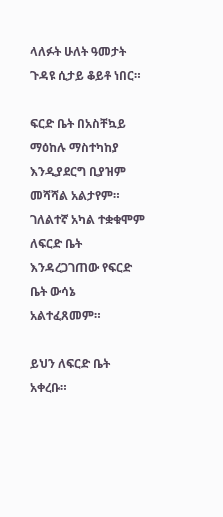ላለፉት ሁለት ዓመታት ጉዳዩ ሲታይ ቆይቶ ነበር።

ፍርድ ቤት በአስቸኳይ ማዕከሉ ማስተካከያ እንዲያደርግ ቢያዝም መሻሻል አልታየም። ገለልተኛ አካል ተቋቁሞም ለፍርድ ቤት እንዳረጋገጠው የፍርድ ቤት ውሳኔ አልተፈጸመም።

ይህን ለፍርድ ቤት አቀረቡ።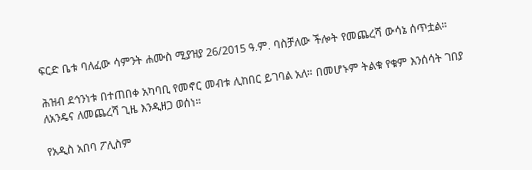ፍርድ ቤቱ ባለፈው ሳምንት ሐሙስ ሚያዝያ 26/2015 ዓ.ም. ባስቻለው ችሎት የመጨረሻ ውሳኔ ሰጥቷል።

ሕዝብ ደኅንነቱ በተጠበቀ አካባቢ የመኖር መብቱ ሊከበር ይገባል አለ። በመሆኑም ትልቁ የቁም እንሰሳት ገበያ ለአንዴና ለመጨረሻ ጊዜ እንዲዘጋ ወሰነ።

የአዲስ አበባ ፖሊስም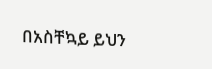በአስቸኳይ ይህን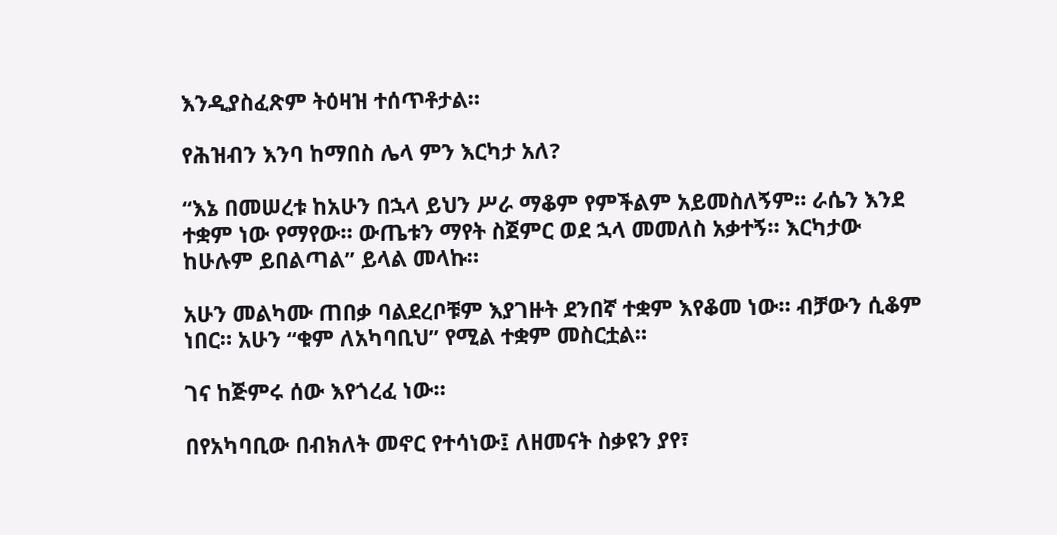እንዲያስፈጽም ትዕዛዝ ተሰጥቶታል።

የሕዝብን እንባ ከማበስ ሌላ ምን እርካታ አለ?

“እኔ በመሠረቱ ከአሁን በኋላ ይህን ሥራ ማቆም የምችልም አይመስለኝም። ራሴን እንደ ተቋም ነው የማየው። ውጤቱን ማየት ስጀምር ወደ ኋላ መመለስ አቃተኝ። እርካታው ከሁሉም ይበልጣል” ይላል መላኩ።

አሁን መልካሙ ጠበቃ ባልደረቦቹም እያገዙት ደንበኛ ተቋም እየቆመ ነው። ብቻውን ሲቆም ነበር። አሁን “ቁም ለአካባቢህ” የሚል ተቋም መስርቷል።

ገና ከጅምሩ ሰው እየጎረፈ ነው።

በየአካባቢው በብክለት መኖር የተሳነው፤ ለዘመናት ስቃዩን ያየ፣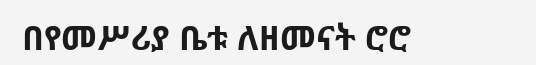በየመሥሪያ ቤቱ ለዘመናት ሮሮ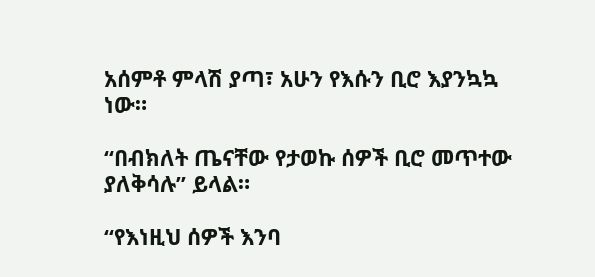አሰምቶ ምላሽ ያጣ፣ አሁን የእሱን ቢሮ እያንኳኳ ነው።

“በብክለት ጤናቸው የታወኩ ሰዎች ቢሮ መጥተው ያለቅሳሉ” ይላል።

“የእነዚህ ሰዎች እንባ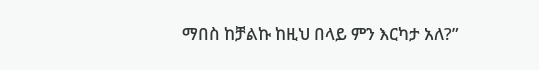ማበስ ከቻልኩ ከዚህ በላይ ምን እርካታ አለ?”